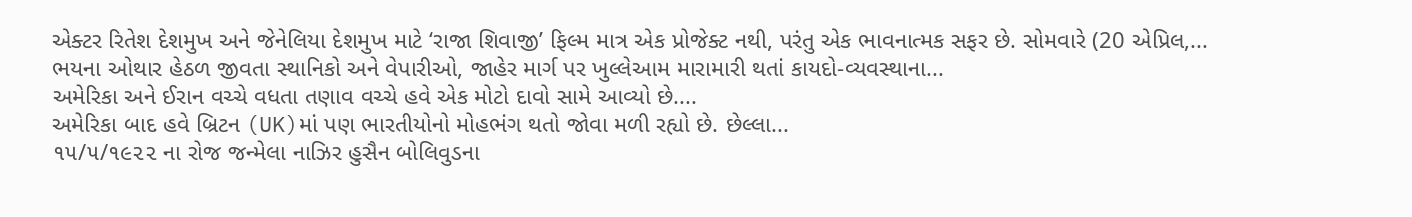એક્ટર રિતેશ દેશમુખ અને જેનેલિયા દેશમુખ માટે ‘રાજા શિવાજી’ ફિલ્મ માત્ર એક પ્રોજેક્ટ નથી, પરંતુ એક ભાવનાત્મક સફર છે. સોમવારે (20 એપ્રિલ,...
ભયના ઓથાર હેઠળ જીવતા સ્થાનિકો અને વેપારીઓ, જાહેર માર્ગ પર ખુલ્લેઆમ મારામારી થતાં કાયદો-વ્યવસ્થાના...
અમેરિકા અને ઈરાન વચ્ચે વધતા તણાવ વચ્ચે હવે એક મોટો દાવો સામે આવ્યો છે....
અમેરિકા બાદ હવે બ્રિટન (UK)માં પણ ભારતીયોનો મોહભંગ થતો જોવા મળી રહ્યો છે. છેલ્લા...
૧૫/૫/૧૯૨૨ ના રોજ જન્મેલા નાઝિર હુસૈન બોલિવુડના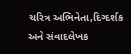ચરિત્ર અભિનેતા,દિગ્દર્શક અને સંવાદલેખક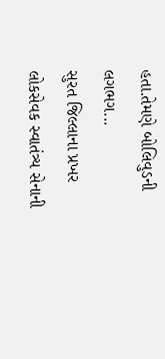હતા.તેમણે બોલિવુડની લગભગ...
સુરત જિલ્લાના પ્રખર લોકસેવક સ્વાતંત્ર્ય સેનાની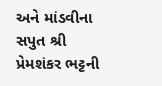અને માંડવીના સપુત શ્રી પ્રેમશંકર ભટ્ટની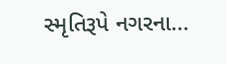સ્મૃતિરૂપે નગરના...